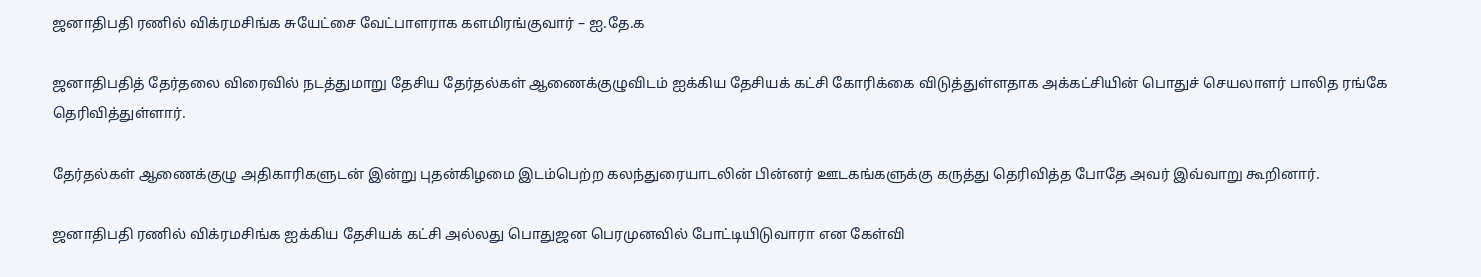ஜனாதிபதி ரணில் விக்ரமசிங்க சுயேட்சை வேட்பாளராக களமிரங்குவார் – ஐ.தே.க

ஜனாதிபதித் தேர்தலை விரைவில் நடத்துமாறு தேசிய தேர்தல்கள் ஆணைக்குழுவிடம் ஐக்கிய தேசியக் கட்சி கோரிக்கை விடுத்துள்ளதாக அக்கட்சியின் பொதுச் செயலாளர் பாலித ரங்கே தெரிவித்துள்ளார்.

தேர்தல்கள் ஆணைக்குழு அதிகாரிகளுடன் இன்று புதன்கிழமை இடம்பெற்ற கலந்துரையாடலின் பின்னர் ஊடகங்களுக்கு கருத்து தெரிவித்த போதே அவர் இவ்வாறு கூறினார்.

ஜனாதிபதி ரணில் விக்ரமசிங்க ஐக்கிய தேசியக் கட்சி அல்லது பொதுஜன பெரமுனவில் போட்டியிடுவாரா என கேள்வி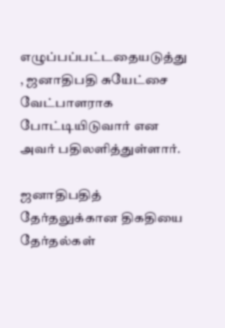எழுப்பப்பட்டதையடுத்து , ஜனாதிபதி சுயேட்சை வேட்பாளராக போட்டியிடுவார் என அவர் பதிலளித்துள்ளார்.

ஜனாதிபதித் தேர்தலுக்கான திகதியை தேர்தல்கள்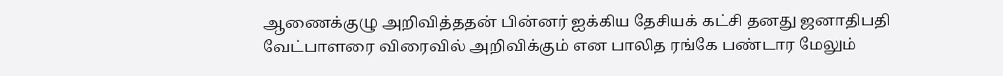ஆணைக்குழு அறிவித்ததன் பின்னர் ஐக்கிய தேசியக் கட்சி தனது ஜனாதிபதி வேட்பாளரை விரைவில் அறிவிக்கும் என பாலித ரங்கே பண்டார மேலும்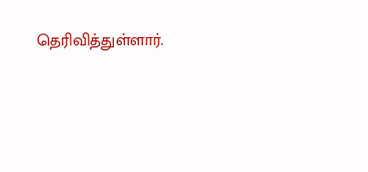தெரிவித்துள்ளார்.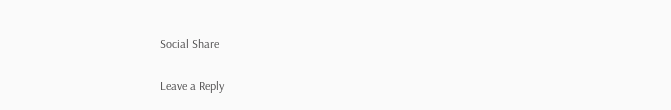Social Share

Leave a Reply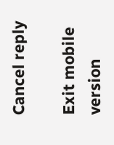Cancel reply

Exit mobile version